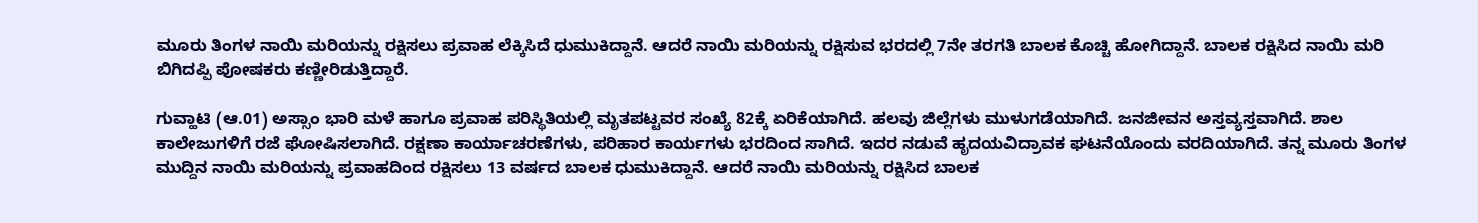ಮೂರು ತಿಂಗಳ ನಾಯಿ ಮರಿಯನ್ನು ರಕ್ಷಿಸಲು ಪ್ರವಾಹ ಲೆಕ್ಕಿಸಿದೆ ಧುಮುಕಿದ್ದಾನೆ. ಆದರೆ ನಾಯಿ ಮರಿಯನ್ನು ರಕ್ಷಿಸುವ ಭರದಲ್ಲಿ 7ನೇ ತರಗತಿ ಬಾಲಕ ಕೊಚ್ಚಿ ಹೋಗಿದ್ದಾನೆ. ಬಾಲಕ ರಕ್ಷಿಸಿದ ನಾಯಿ ಮರಿ ಬಿಗಿದಪ್ಪಿ ಪೋಷಕರು ಕಣ್ಣೀರಿಡುತ್ತಿದ್ದಾರೆ.

ಗುವ್ಹಾಟಿ (ಆ.01) ಅಸ್ಸಾಂ ಭಾರಿ ಮಳೆ ಹಾಗೂ ಪ್ರವಾಹ ಪರಿಸ್ಥಿತಿಯಲ್ಲಿ ಮೃತಪಟ್ಟವರ ಸಂಖ್ಯೆ 82ಕ್ಕೆ ಏರಿಕೆಯಾಗಿದೆ. ಹಲವು ಜಿಲ್ಲೆಗಳು ಮುಳುಗಡೆಯಾಗಿದೆ. ಜನಜೀವನ ಅಸ್ತವ್ಯಸ್ತವಾಗಿದೆ. ಶಾಲ ಕಾಲೇಜುಗಳಿಗೆ ರಜೆ ಘೋಷಿಸಲಾಗಿದೆ. ರಕ್ಷಣಾ ಕಾರ್ಯಾಚರಣೆಗಳು, ಪರಿಹಾರ ಕಾರ್ಯಗಳು ಭರದಿಂದ ಸಾಗಿದೆ. ಇದರ ನಡುವೆ ಹೃದಯವಿದ್ರಾವಕ ಘಟನೆಯೊಂದು ವರದಿಯಾಗಿದೆ. ತನ್ನ ಮೂರು ತಿಂಗಳ ಮುದ್ದಿನ ನಾಯಿ ಮರಿಯನ್ನು ಪ್ರವಾಹದಿಂದ ರಕ್ಷಿಸಲು 13 ವರ್ಷದ ಬಾಲಕ ಧುಮುಕಿದ್ದಾನೆ. ಆದರೆ ನಾಯಿ ಮರಿಯನ್ನು ರಕ್ಷಿಸಿದ ಬಾಲಕ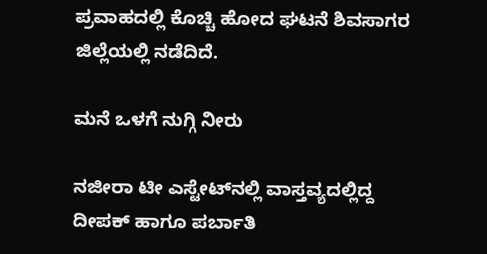ಪ್ರವಾಹದಲ್ಲಿ ಕೊಚ್ಚಿ ಹೋದ ಘಟನೆ ಶಿವಸಾಗರ ಜಿಲ್ಲೆಯಲ್ಲಿ ನಡೆದಿದೆ.

ಮನೆ ಒಳಗೆ ನುಗ್ಗಿ ನೀರು

ನಜೀರಾ ಟೀ ಎಸ್ಟೇಟ್‌ನಲ್ಲಿ ವಾಸ್ತವ್ಯದಲ್ಲಿದ್ದ ದೀಪಕ್ ಹಾಗೂ ಪರ್ಬಾತಿ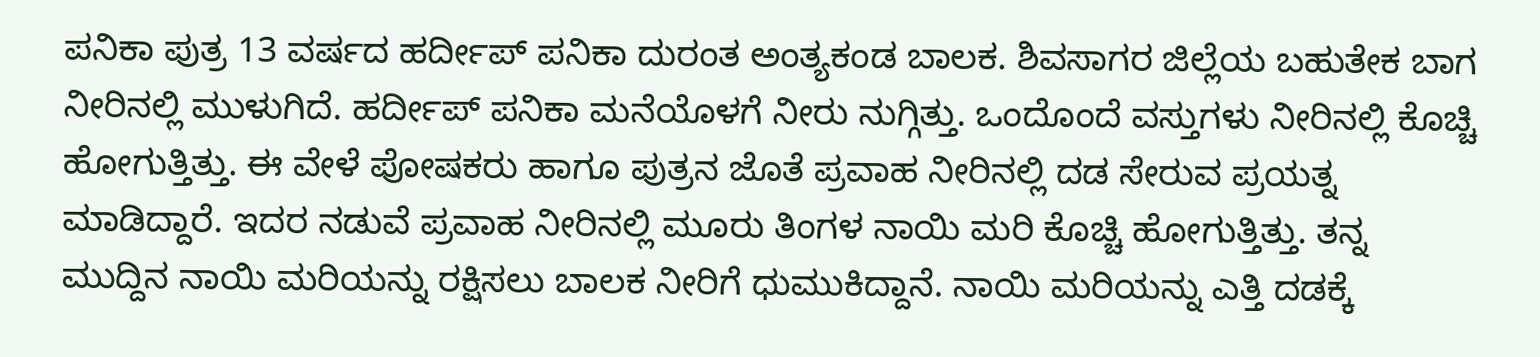ಪನಿಕಾ ಪುತ್ರ 13 ವರ್ಷದ ಹರ್ದೀಪ್ ಪನಿಕಾ ದುರಂತ ಅಂತ್ಯಕಂಡ ಬಾಲಕ. ಶಿವಸಾಗರ ಜಿಲ್ಲೆಯ ಬಹುತೇಕ ಬಾಗ ನೀರಿನಲ್ಲಿ ಮುಳುಗಿದೆ. ಹರ್ದೀಪ್ ಪನಿಕಾ ಮನೆಯೊಳಗೆ ನೀರು ನುಗ್ಗಿತ್ತು. ಒಂದೊಂದೆ ವಸ್ತುಗಳು ನೀರಿನಲ್ಲಿ ಕೊಚ್ಚಿ ಹೋಗುತ್ತಿತ್ತು. ಈ ವೇಳೆ ಪೋಷಕರು ಹಾಗೂ ಪುತ್ರನ ಜೊತೆ ಪ್ರವಾಹ ನೀರಿನಲ್ಲಿ ದಡ ಸೇರುವ ಪ್ರಯತ್ನ ಮಾಡಿದ್ದಾರೆ. ಇದರ ನಡುವೆ ಪ್ರವಾಹ ನೀರಿನಲ್ಲಿ ಮೂರು ತಿಂಗಳ ನಾಯಿ ಮರಿ ಕೊಚ್ಚಿ ಹೋಗುತ್ತಿತ್ತು. ತನ್ನ ಮುದ್ದಿನ ನಾಯಿ ಮರಿಯನ್ನು ರಕ್ಷಿಸಲು ಬಾಲಕ ನೀರಿಗೆ ಧುಮುಕಿದ್ದಾನೆ. ನಾಯಿ ಮರಿಯನ್ನು ಎತ್ತಿ ದಡಕ್ಕೆ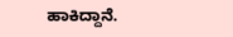ಹಾಕಿದ್ದಾನೆ.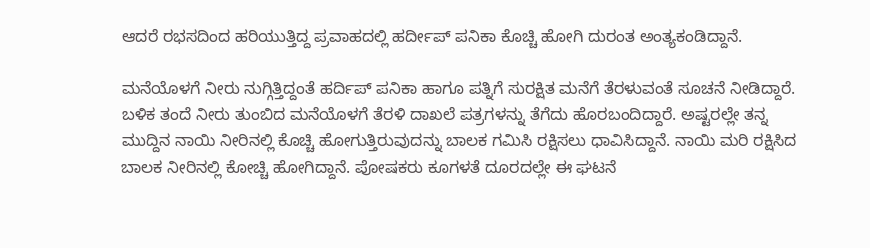ಆದರೆ ರಭಸದಿಂದ ಹರಿಯುತ್ತಿದ್ದ ಪ್ರವಾಹದಲ್ಲಿ ಹರ್ದೀಪ್ ಪನಿಕಾ ಕೊಚ್ಚಿ ಹೋಗಿ ದುರಂತ ಅಂತ್ಯಕಂಡಿದ್ದಾನೆ.

ಮನೆಯೊಳಗೆ ನೀರು ನುಗ್ಗಿತ್ತಿದ್ದಂತೆ ಹರ್ದಿಪ್ ಪನಿಕಾ ಹಾಗೂ ಪತ್ನಿಗೆ ಸುರಕ್ಷಿತ ಮನೆಗೆ ತೆರಳುವಂತೆ ಸೂಚನೆ ನೀಡಿದ್ದಾರೆ. ಬಳಿಕ ತಂದೆ ನೀರು ತುಂಬಿದ ಮನೆಯೊಳಗೆ ತೆರಳಿ ದಾಖಲೆ ಪತ್ರಗಳನ್ನು ತೆಗೆದು ಹೊರಬಂದಿದ್ದಾರೆ. ಅಷ್ಟರಲ್ಲೇ ತನ್ನ ಮುದ್ದಿನ ನಾಯಿ ನೀರಿನಲ್ಲಿ ಕೊಚ್ಚಿ ಹೋಗುತ್ತಿರುವುದನ್ನು ಬಾಲಕ ಗಮಿಸಿ ರಕ್ಷಿಸಲು ಧಾವಿಸಿದ್ದಾನೆ. ನಾಯಿ ಮರಿ ರಕ್ಷಿಸಿದ ಬಾಲಕ ನೀರಿನಲ್ಲಿ ಕೋಚ್ಚಿ ಹೋಗಿದ್ದಾನೆ. ಪೋಷಕರು ಕೂಗಳತೆ ದೂರದಲ್ಲೇ ಈ ಘಟನೆ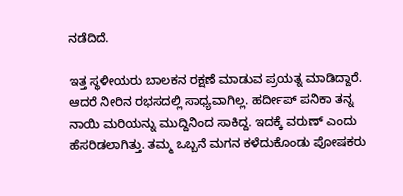ನಡೆದಿದೆ.

ಇತ್ತ ಸ್ಥಳೀಯರು ಬಾಲಕನ ರಕ್ಷಣೆ ಮಾಡುವ ಪ್ರಯತ್ನ ಮಾಡಿದ್ದಾರೆ. ಆದರೆ ನೀರಿನ ರಭಸದಲ್ಲಿ ಸಾಧ್ಯವಾಗಿಲ್ಲ. ಹರ್ದೀಪ್ ಪನಿಕಾ ತನ್ನ ನಾಯಿ ಮರಿಯನ್ನು ಮುದ್ದಿನಿಂದ ಸಾಕಿದ್ದ. ಇದಕ್ಕೆ ವರುಣ್ ಎಂದು ಹೆಸರಿಡಲಾಗಿತ್ತು. ತಮ್ಮ ಒಬ್ಬನೆ ಮಗನ ಕಳೆದುಕೊಂಡು ಪೋಷಕರು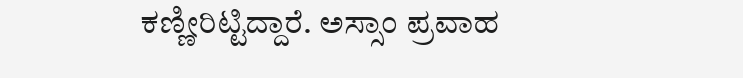ಕಣ್ಣೀರಿಟ್ಟಿದ್ದಾರೆ. ಅಸ್ಸಾಂ ಪ್ರವಾಹ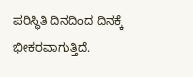ಪರಿಸ್ಥಿತಿ ದಿನದಿಂದ ದಿನಕ್ಕೆ ಭೀಕರವಾಗುತ್ತಿದೆ.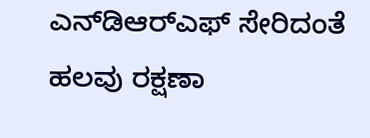ಎನ್‌ಡಿಆರ್‌ಎಫ್ ಸೇರಿದಂತೆ ಹಲವು ರಕ್ಷಣಾ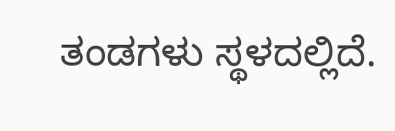ತಂಡಗಳು ಸ್ಥಳದಲ್ಲಿದೆ.